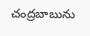చంద్రబాబును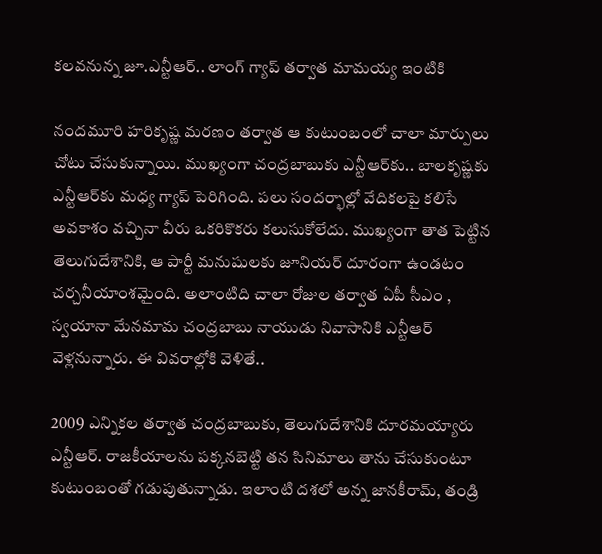కలవనున్న జూ.ఎన్టీఆర్.. లాంగ్ గ్యాప్‌ తర్వాత మామయ్య ఇంటికి

నందమూరి హరికృష్ణ మరణం తర్వాత ఆ కుటుంబంలో చాలా మార్పులు చోటు చేసుకున్నాయి. ముఖ్యంగా చంద్రబాబుకు ఎన్టీఆర్‌కు.. బాలకృష్ణకు ఎన్టీఆర్‌కు మధ్య గ్యాప్ పెరిగింది. పలు సందర్భాల్లో వేదికలపై కలిసే అవకాశం వచ్చినా వీరు ఒకరికొకరు కలుసుకోలేదు. ముఖ్యంగా తాత పెట్టిన తెలుగుదేశానికి, ఆ పార్టీ మనుషులకు జూనియర్ దూరంగా ఉండటం చర్చనీయాంశమైంది. అలాంటిది చాలా రోజుల తర్వాత ఏపీ సీఎం , స్వయానా మేనమామ చంద్రబాబు నాయుడు నివాసానికి ఎన్టీఆర్ వెళ్లనున్నారు. ఈ వివరాల్లోకి వెళితే..

2009 ఎన్నికల తర్వాత చంద్రబాబుకు, తెలుగుదేశానికి దూరమయ్యారు ఎన్టీఆర్. రాజకీయాలను పక్కనబెట్టి తన సినిమాలు తాను చేసుకుంటూ కుటుంబంతో గడుపుతున్నాడు. ఇలాంటి దశలో అన్న జానకీరామ్, తండ్రి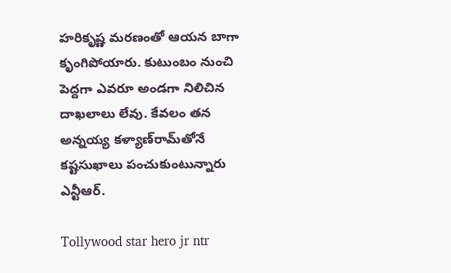హరికృష్ణ మరణంతో ఆయన బాగా కృంగిపోయారు. కుటుంబం నుంచి పెద్దగా ఎవరూ అండగా నిలిచిన దాఖలాలు లేవు. కేవలం తన అన్నయ్య కళ్యాణ్‌రామ్‌తోనే కష్టసుఖాలు పంచుకుంటున్నారు ఎన్టీఆర్.

Tollywood star hero jr ntr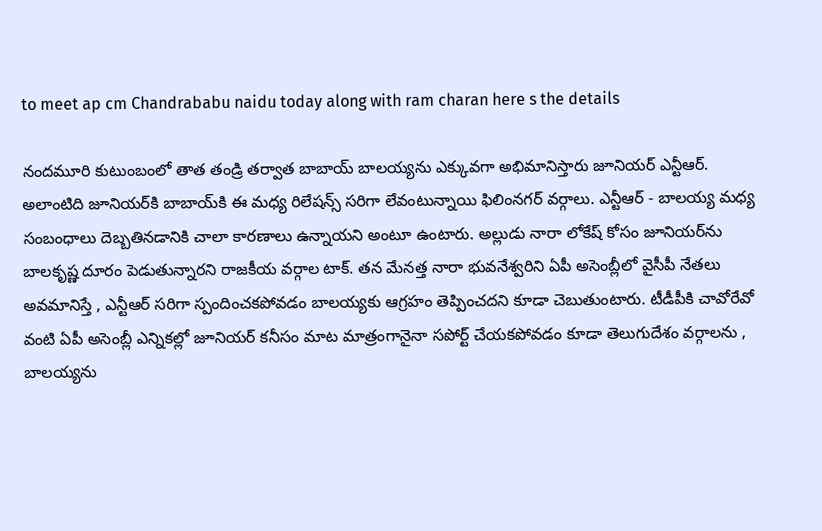to meet ap cm Chandrababu naidu today along with ram charan here s the details

నందమూరి కుటుంబంలో తాత తండ్రి తర్వాత బాబాయ్ బాలయ్యను ఎక్కువగా అభిమానిస్తారు జూనియర్ ఎన్టీఆర్. అలాంటిది జూనియర్‌కి బాబాయ్‌కి ఈ మధ్య రిలేషన్స్ సరిగా లేవంటున్నాయి ఫిలింనగర్ వర్గాలు. ఎన్టీఆర్ - బాలయ్య మధ్య సంబంధాలు దెబ్బతినడానికి చాలా కారణాలు ఉన్నాయని అంటూ ఉంటారు. అల్లుడు నారా లోకేష్ కోసం జూనియర్‌ను బాలకృష్ణ దూరం పెడుతున్నారని రాజకీయ వర్గాల టాక్. తన మేనత్త నారా భువనేశ్వరిని ఏపీ అసెంబ్లీలో వైసీపీ నేతలు అవమానిస్తే , ఎన్టీఆర్ సరిగా స్పందించకపోవడం బాలయ్యకు ఆగ్రహం తెప్పించదని కూడా చెబుతుంటారు. టీడీపీకి చావోరేవో వంటి ఏపీ అసెంబ్లీ ఎన్నికల్లో జూనియర్ కనీసం మాట మాత్రంగానైనా సపోర్ట్ చేయకపోవడం కూడా తెలుగుదేశం వర్గాలను , బాలయ్యను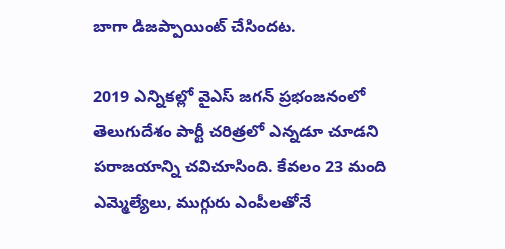బాగా డిజప్పాయింట్ చేసిందట.

2019 ఎన్నికల్లో వైఎస్ జగన్ ప్రభంజనంలో తెలుగుదేశం పార్టీ చరిత్రలో ఎన్నడూ చూడని పరాజయాన్ని చవిచూసింది. కేవలం 23 మంది ఎమ్మెల్యేలు, ముగ్గురు ఎంపీలతోనే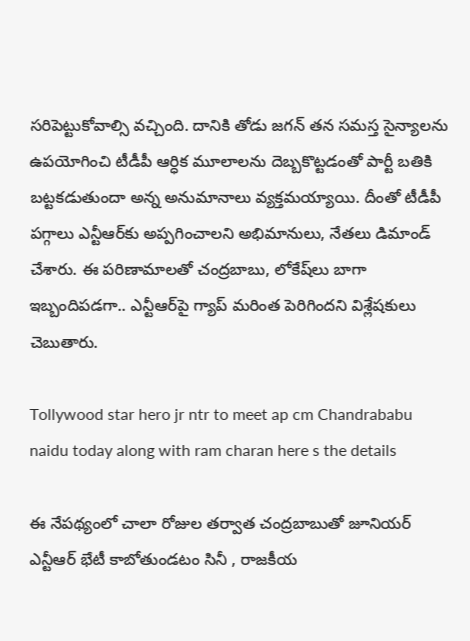సరిపెట్టుకోవాల్సి వచ్చింది. దానికి తోడు జగన్ తన సమస్త సైన్యాలను ఉపయోగించి టీడీపీ ఆర్ధిక మూలాలను దెబ్బకొట్టడంతో పార్టీ బతికి బట్టకడుతుందా అన్న అనుమానాలు వ్యక్తమయ్యాయి. దీంతో టీడీపీ పగ్గాలు ఎన్టీఆర్‌కు అప్పగించాలని అభిమానులు, నేతలు డిమాండ్ చేశారు. ఈ పరిణామాలతో చంద్రబాబు, లోకేష్‌లు బాగా ఇబ్బందిపడగా.. ఎన్టీఆర్‌పై గ్యాప్ మరింత పెరిగిందని విశ్లేషకులు చెబుతారు.

Tollywood star hero jr ntr to meet ap cm Chandrababu naidu today along with ram charan here s the details

ఈ నేపథ్యంలో చాలా రోజుల తర్వాత చంద్రబాబుతో జూనియర్ ఎన్టీఆర్ భేటీ కాబోతుండటం సినీ , రాజకీయ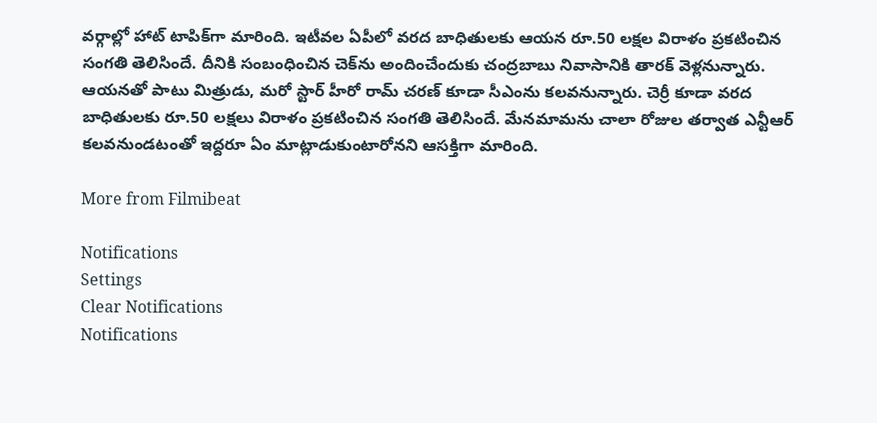వర్గాల్లో హాట్ టాపిక్‌గా మారింది. ఇటీవల ఏపీలో వరద బాధితులకు ఆయన రూ.50 లక్షల విరాళం ప్రకటించిన సంగతి తెలిసిందే. దీనికి సంబంధించిన చెక్‌ను అందించేందుకు చంద్రబాబు నివాసానికి తారక్ వెళ్లనున్నారు. ఆయనతో పాటు మిత్రుడు, మరో స్టార్ హీరో రామ్ చరణ్ కూడా సీఎంను కలవనున్నారు. చెర్రీ కూడా వరద బాధితులకు రూ.50 లక్షలు విరాళం ప్రకటించిన సంగతి తెలిసిందే. మేనమామను చాలా రోజుల తర్వాత ఎన్టీఆర్ కలవనుండటంతో ఇద్దరూ ఏం మాట్లాడుకుంటారోనని ఆసక్తిగా మారింది.

More from Filmibeat

Notifications
Settings
Clear Notifications
Notifications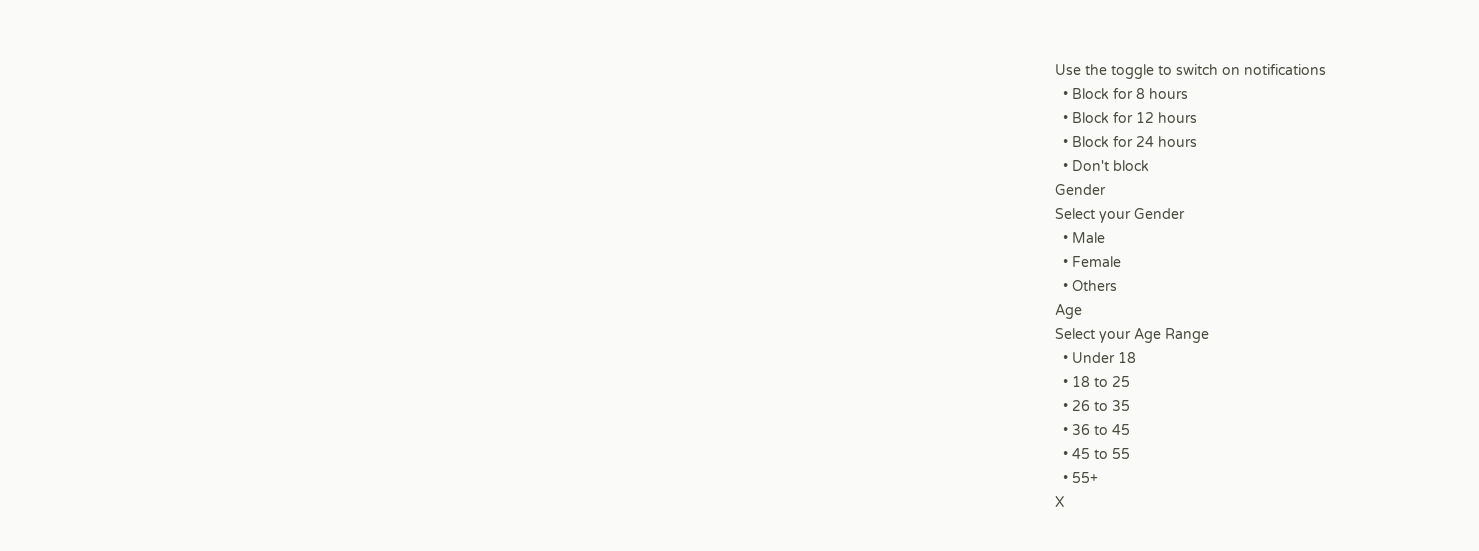Use the toggle to switch on notifications
  • Block for 8 hours
  • Block for 12 hours
  • Block for 24 hours
  • Don't block
Gender
Select your Gender
  • Male
  • Female
  • Others
Age
Select your Age Range
  • Under 18
  • 18 to 25
  • 26 to 35
  • 36 to 45
  • 45 to 55
  • 55+
X